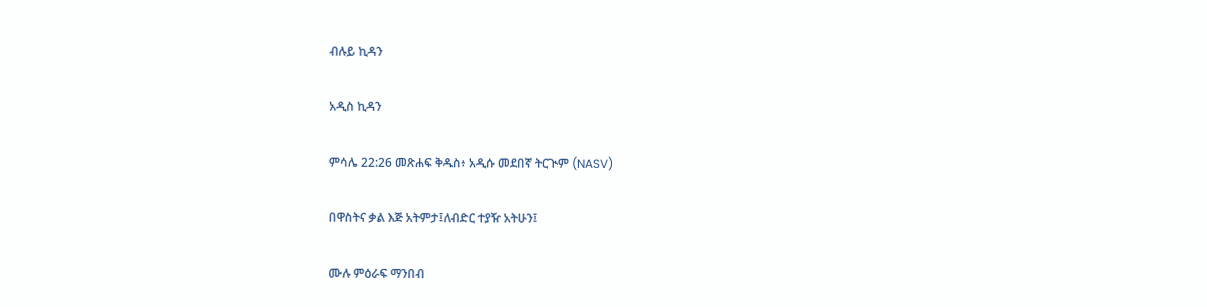ብሉይ ኪዳን

አዲስ ኪዳን

ምሳሌ 22:26 መጽሐፍ ቅዱስ፥ አዲሱ መደበኛ ትርጒም (NASV)

በዋስትና ቃል እጅ አትምታ፤ለብድር ተያዥ አትሁን፤

ሙሉ ምዕራፍ ማንበብ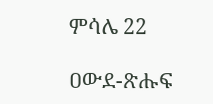ምሳሌ 22

ዐውደ-ጽሑፍ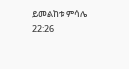ይመልከቱ ምሳሌ 22:26